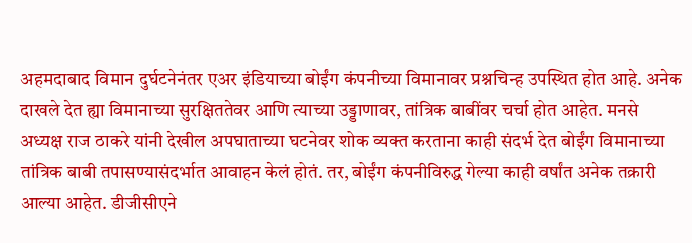अहमदाबाद विमान दुर्घटनेनंतर एअर इंडियाच्या बोईंग कंपनीच्या विमानावर प्रश्नचिन्ह उपस्थित होत आहे. अनेक दाखले देत ह्या विमानाच्या सुरक्षिततेवर आणि त्याच्या उड्डाणावर, तांत्रिक बाबींवर चर्चा होत आहेत. मनसे अध्यक्ष राज ठाकरे यांनी देखील अपघाताच्या घटनेवर शोक व्यक्त करताना काही संदर्भ देत बोईंग विमानाच्या तांत्रिक बाबी तपासण्यासंदर्भात आवाहन केलं होतं. तर, बोईंग कंपनीविरुद्ध गेल्या काही वर्षांत अनेक तक्रारी आल्या आहेत. डीजीसीएने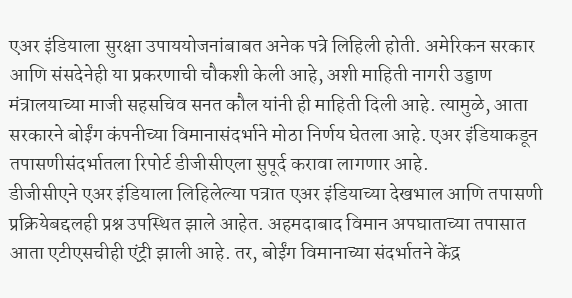एअर इंडियाला सुरक्षा उपाययोजनांबाबत अनेक पत्रे लिहिली होती. अमेरिकन सरकार आणि संसदेनेही या प्रकरणाची चौकशी केली आहे, अशी माहिती नागरी उड्डाण मंत्रालयाच्या माजी सहसचिव सनत कौल यांनी ही माहिती दिली आहे. त्यामुळे, आता सरकारने बोईंग कंपनीच्या विमानासंदर्भाने मोठा निर्णय घेतला आहे. एअर इंडियाकडून तपासणीसंदर्भातला रिपोर्ट डीजीसीएला सुपूर्द करावा लागणार आहे.
डीजीसीएने एअर इंडियाला लिहिलेल्या पत्रात एअर इंडियाच्या देखभाल आणि तपासणी प्रक्रियेबद्दलही प्रश्न उपस्थित झाले आहेत. अहमदाबाद विमान अपघाताच्या तपासात आता एटीएसचीही एंट्री झाली आहे. तर, बोईंग विमानाच्या संदर्भातने केंद्र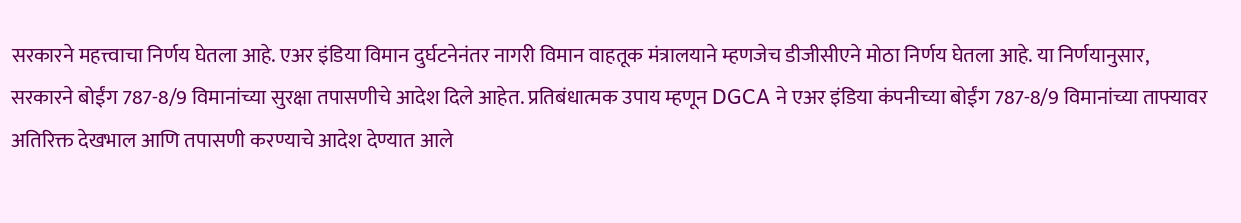सरकारने महत्त्वाचा निर्णय घेतला आहे. एअर इंडिया विमान दुर्घटनेनंतर नागरी विमान वाहतूक मंत्रालयाने म्हणजेच डीजीसीएने मोठा निर्णय घेतला आहे. या निर्णयानुसार, सरकारने बोईंग 787-8/9 विमानांच्या सुरक्षा तपासणीचे आदेश दिले आहेत. प्रतिबंधात्मक उपाय म्हणून DGCA ने एअर इंडिया कंपनीच्या बोईंग 787-8/9 विमानांच्या ताफ्यावर अतिरिक्त देखभाल आणि तपासणी करण्याचे आदेश देण्यात आले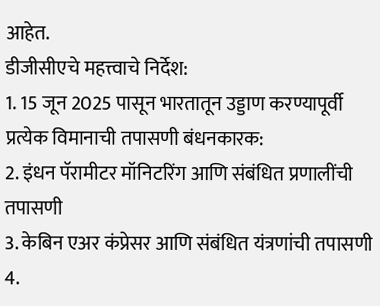आहेत.
डीजीसीएचे महत्त्वाचे निर्देश:
1. 15 जून 2025 पासून भारतातून उड्डाण करण्यापूर्वी प्रत्येक विमानाची तपासणी बंधनकारक:
2. इंधन पॅरामीटर मॉनिटरिंग आणि संबंधित प्रणालींची तपासणी
3. केबिन एअर कंप्रेसर आणि संबंधित यंत्रणांची तपासणी
4.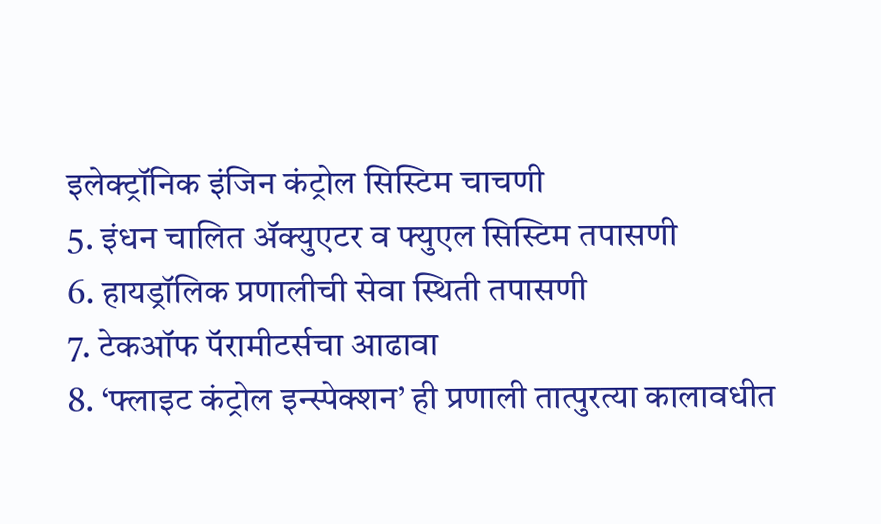इलेक्ट्रॉनिक इंजिन कंट्रोल सिस्टिम चाचणी
5. इंधन चालित ॲक्युएटर व फ्युएल सिस्टिम तपासणी
6. हायड्रॉलिक प्रणालीची सेवा स्थिती तपासणी
7. टेकऑफ पॅरामीटर्सचा आढावा
8. ‘फ्लाइट कंट्रोल इन्स्पेक्शन’ ही प्रणाली तात्पुरत्या कालावधीत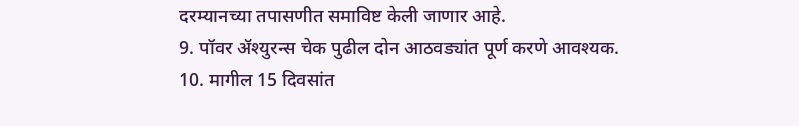दरम्यानच्या तपासणीत समाविष्ट केली जाणार आहे.
9. पॉवर ॲश्युरन्स चेक पुढील दोन आठवड्यांत पूर्ण करणे आवश्यक.
10. मागील 15 दिवसांत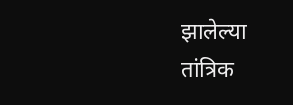झालेल्या तांत्रिक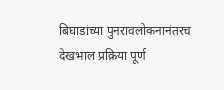बिघाडांच्या पुनरावलोकनानंतरच देखभाल प्रक्रिया पूर्ण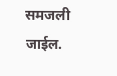समजली जाईल.